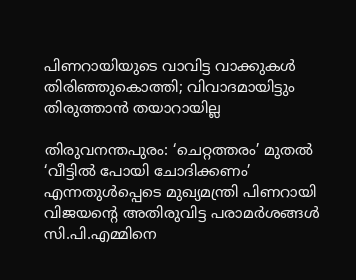പിണറായിയുടെ വാവിട്ട വാക്കുകൾ തിരിഞ്ഞുകൊത്തി; വിവാദമായിട്ടും തിരുത്താൻ തയാറായില്ല

തിരുവനന്തപുരം: ‘ചെറ്റത്തരം’ മുതൽ ‘വീട്ടിൽ പോയി ചോദിക്കണം’ എന്നതുൾപ്പെടെ മുഖ്യമന്ത്രി പിണറായി വിജയന്റെ അതിരുവിട്ട പരാമർശങ്ങൾ സി.പി.എമ്മിനെ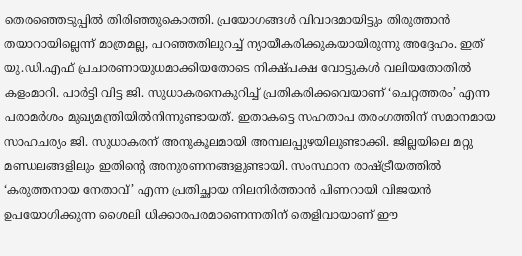തെരഞ്ഞെടുപ്പിൽ തിരിഞ്ഞുകൊത്തി. പ്രയോഗങ്ങൾ വിവാദമായിട്ടും തിരുത്താൻ തയാറായില്ലെന്ന് മാത്രമല്ല, പറഞ്ഞതിലുറച്ച് ന്യായീകരിക്കുകയായിരുന്നു അദ്ദേഹം. ഇത് യു.ഡി.എഫ് പ്രചാരണായുധമാക്കിയതോടെ നിക്ഷ്പക്ഷ വോട്ടുകൾ വലിയതോതിൽ കളംമാറി. പാർട്ടി വിട്ട ജി. സുധാകരനെകുറിച്ച് പ്രതികരിക്കവെയാണ് ‘ചെറ്റത്തരം’ എന്ന പരാമർശം മുഖ്യമന്ത്രിയിൽനിന്നുണ്ടായത്. ഇതാകട്ടെ സഹതാപ തരംഗത്തിന് സമാനമായ സാഹചര്യം ജി. സുധാകരന് അനുകൂലമായി അമ്പലപ്പുഴയിലുണ്ടാക്കി. ജില്ലയിലെ മറ്റു മണ്ഡലങ്ങളിലും ഇതിന്‍റെ അനുരണനങ്ങളുണ്ടായി. സംസ്ഥാന രാഷ്ട്രീയത്തിൽ ‘കരുത്തനായ നേതാവ്’ എന്ന പ്രതിച്ഛായ നിലനിർത്താൻ പിണറായി വിജയൻ ഉപയോഗിക്കുന്ന ശൈലി ധിക്കാരപരമാണെന്നതിന് തെളിവായാണ് ഈ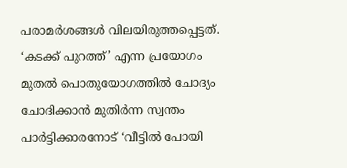പരാമർശങ്ങൾ വിലയിരുത്തപ്പെട്ടത്. ‘കടക്ക് പുറത്ത്’ എന്ന പ്രയോഗം മുതൽ പൊതുയോഗത്തിൽ ചോദ്യം ചോദിക്കാൻ മുതിർന്ന സ്വന്തം പാർട്ടിക്കാരനോട് ‘വീട്ടിൽ പോയി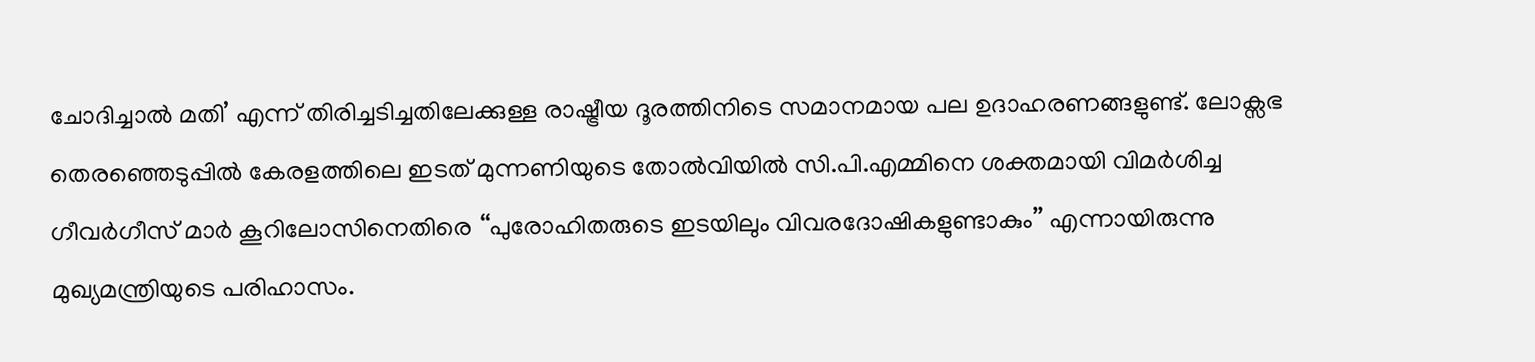ചോദിച്ചാൽ മതി’ എന്ന് തിരിച്ചടിച്ചതിലേക്കുള്ള രാഷ്ട്രീയ ദൂരത്തിനിടെ സമാനമായ പല ഉദാഹരണങ്ങളുണ്ട്. ലോക്സഭ തെരഞ്ഞെടുപ്പില്‍ കേരളത്തിലെ ഇടത് മുന്നണിയുടെ തോല്‍വിയില്‍ സി.പി.എമ്മിനെ ശക്തമായി വിമർശിച്ച ഗീവർഗീസ് മാർ കൂറിലോസിനെതിരെ ‘‘പുരോഹിതരുടെ ഇടയിലും വിവരദോഷികളുണ്ടാകും’’ എന്നായിരുന്നു മുഖ്യമന്ത്രിയുടെ പരിഹാസം.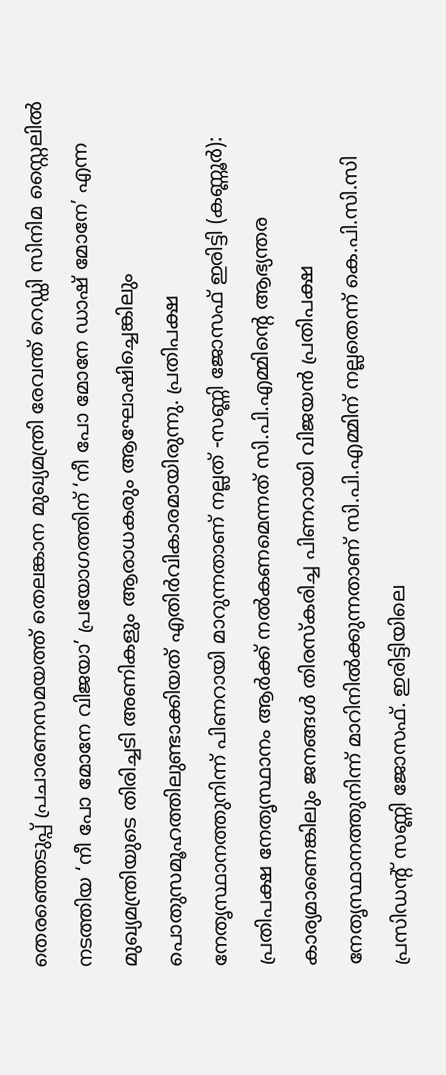തെരഞ്ഞെടുപ്പ് പ്രചാരണസമയത്ത് തെലങ്കാന മുഖ്യമന്ത്രി രേവന്ത് റെഡ്ഡി സിനിമ സ്റ്റൈലിൽ നടത്തിയ ‘നീ പോ മോനേ വിജയാ’ പ്രയോഗത്തിന് ‘നീ പോ മോനേ ഡാഷ് മോനേ’ എന്ന മുഖ്യമന്ത്രിയുടെ തിരിച്ചടി അണികളും ആരാധകരും ആഘോഷിച്ചെങ്കിലും പൊതുസമൂഹത്തിലുണ്ടാക്കിയത് എതിർവികാരമായിരുന്നു. പ്രതിപക്ഷ നേതൃസ്ഥാനത്തുനിന്ന് പിണറായി മാറുന്നതാണ് നല്ലത് -സണ്ണി ജോസഫ് ഇരിട്ടി (കണ്ണൂർ): പ്രതിപക്ഷ നേതൃസ്ഥാനം ആർക്ക് നൽകണമെന്നത് സി.പി.എമ്മിന്റെ ആഭ്യന്തര കാര്യമാണെങ്കിലും ജനങ്ങൾ തിരസ്‌കരിച്ച പിണറായി വിജയൻ പ്രതിപക്ഷ നേതൃസ്ഥാനത്തുനിന്ന് മാറിനിൽക്കുന്നതാണ് സി.പി.എമ്മിന് നല്ലതെന്ന് കെ.പി.സി.സി പ്രസിഡന്റ് സണ്ണി ജോസഫ്. ഇരിട്ടിയിലെ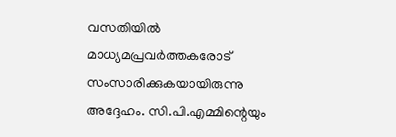വസതിയിൽ മാധ്യമപ്രവർത്തകരോട് സംസാരിക്കുകയായിരുന്നു അദ്ദേഹം. സി.പി.എമ്മിന്റെയും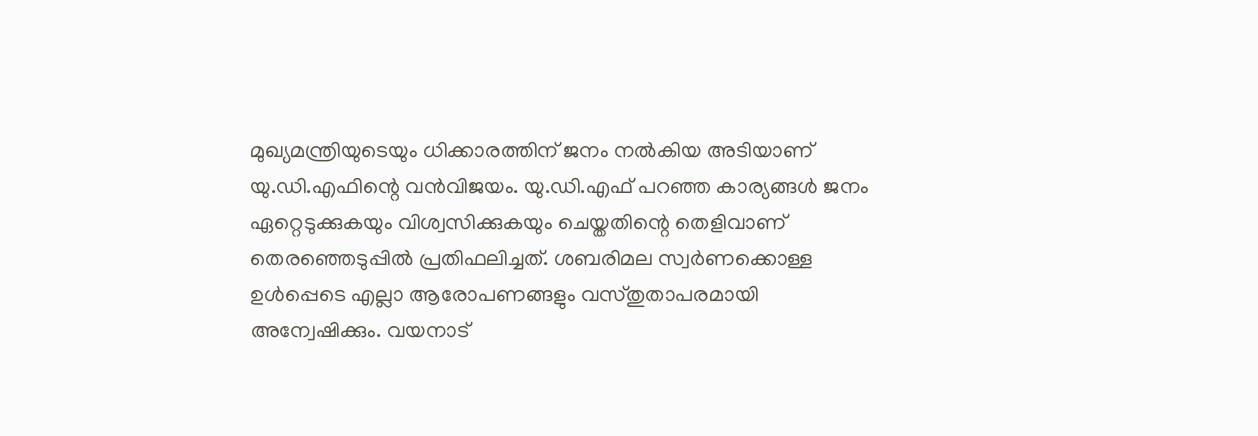മുഖ്യമന്ത്രിയുടെയും ധിക്കാരത്തിന് ജനം നൽകിയ അടിയാണ് യു.ഡി.എഫിന്റെ വൻവിജയം. യു.ഡി.എഫ് പറഞ്ഞ കാര്യങ്ങൾ ജനം ഏറ്റെടുക്കുകയും വിശ്വസിക്കുകയും ചെയ്തതിന്റെ തെളിവാണ് തെരഞ്ഞെടുപ്പിൽ പ്രതിഫലിച്ചത്. ശബരിമല സ്വർണക്കൊള്ള ഉൾപ്പെടെ എല്ലാ ആരോപണങ്ങളും വസ്തുതാപരമായി അന്വേഷിക്കും. വയനാട്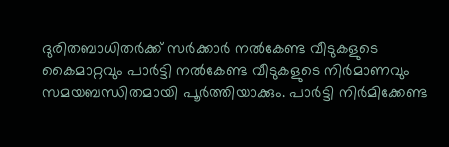ദുരിതബാധിതർക്ക് സർക്കാർ നൽകേണ്ട വീടുകളുടെ കൈമാറ്റവും പാർട്ടി നൽകേണ്ട വീടുകളുടെ നിർമാണവും സമയബന്ധിതമായി പൂർത്തിയാക്കും. പാർട്ടി നിർമിക്കേണ്ട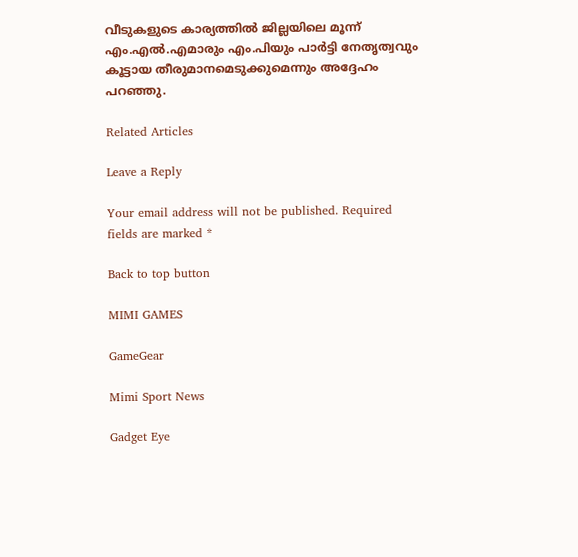വീടുകളുടെ കാര്യത്തിൽ ജില്ലയിലെ മൂന്ന് എം.എൽ.എമാരും എം.പിയും പാർട്ടി നേതൃത്വവും കൂട്ടായ തീരുമാനമെടുക്കുമെന്നും അദ്ദേഹം പറഞ്ഞു.

Related Articles

Leave a Reply

Your email address will not be published. Required fields are marked *

Back to top button

MIMI GAMES

GameGear

Mimi Sport News

Gadget Eye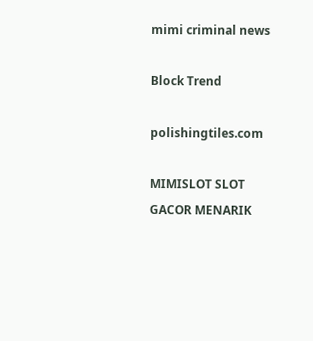mimi criminal news

Block Trend

polishingtiles.com

MIMISLOT SLOT GACOR MENARIK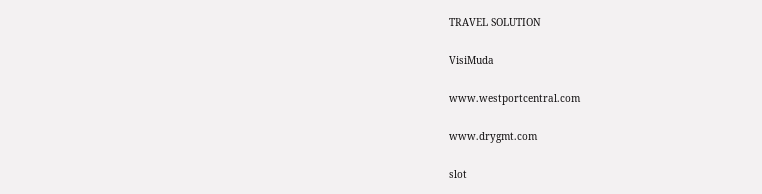TRAVEL SOLUTION

VisiMuda

www.westportcentral.com

www.drygmt.com

slot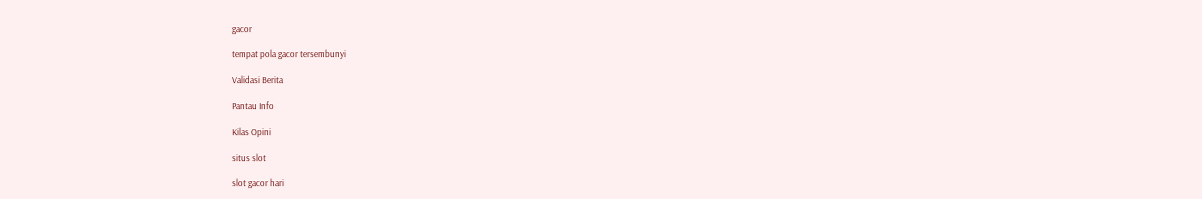gacor

tempat pola gacor tersembunyi

Validasi Berita

Pantau Info

Kilas Opini

situs slot

slot gacor hari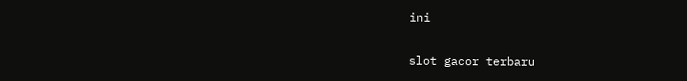ini

slot gacor terbaru